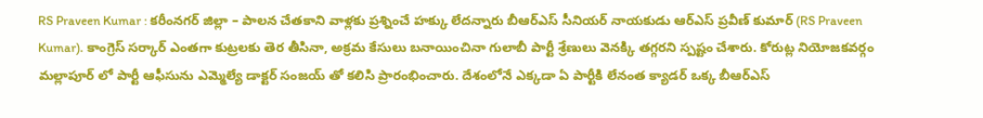RS Praveen Kumar : కరీంనగర్ జిల్లా – పాలన చేతకాని వాళ్లకు ప్రశ్నించే హక్కు లేదన్నారు బీఆర్ఎస్ సీనియర్ నాయకుడు ఆర్ఎస్ ప్రవీణ్ కుమార్ (RS Praveen Kumar). కాంగ్రెస్ సర్కార్ ఎంతగా కుట్రలకు తెర తీసినా, అక్రమ కేసులు బనాయించినా గులాబీ పార్టీ శ్రేణులు వెనక్కి తగ్గరని స్పష్టం చేశారు. కోరుట్ల నియోజకవర్గం మల్లాపూర్ లో పార్టీ ఆఫీసును ఎమ్మెల్యే డాక్టర్ సంజయ్ తో కలిసి ప్రారంభించారు. దేశంలోనే ఎక్కడా ఏ పార్టీకి లేనంత క్యాడర్ ఒక్క బీఆర్ఎస్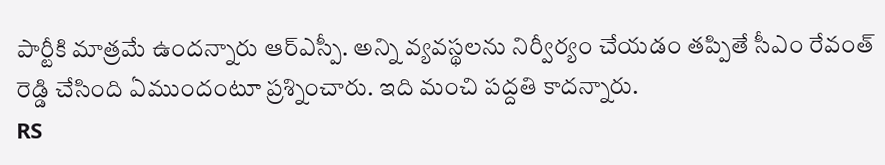పార్టీకి మాత్రమే ఉందన్నారు ఆర్ఎస్పీ. అన్ని వ్యవస్థలను నిర్వీర్యం చేయడం తప్పితే సీఎం రేవంత్ రెడ్డి చేసింది ఏముందంటూ ప్రశ్నించారు. ఇది మంచి పద్దతి కాదన్నారు.
RS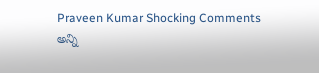Praveen Kumar Shocking Comments
అన్ని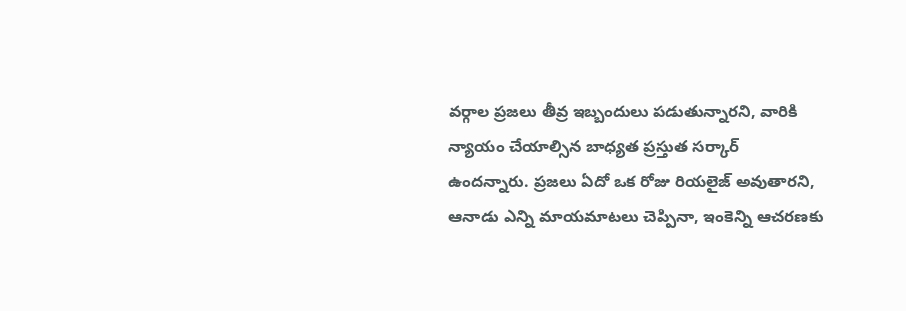వర్గాల ప్రజలు తీవ్ర ఇబ్బందులు పడుతున్నారని, వారికి న్యాయం చేయాల్సిన బాధ్యత ప్రస్తుత సర్కార్ ఉందన్నారు. ప్రజలు ఏదో ఒక రోజు రియలైజ్ అవుతారని, ఆనాడు ఎన్ని మాయమాటలు చెప్పినా, ఇంకెన్ని ఆచరణకు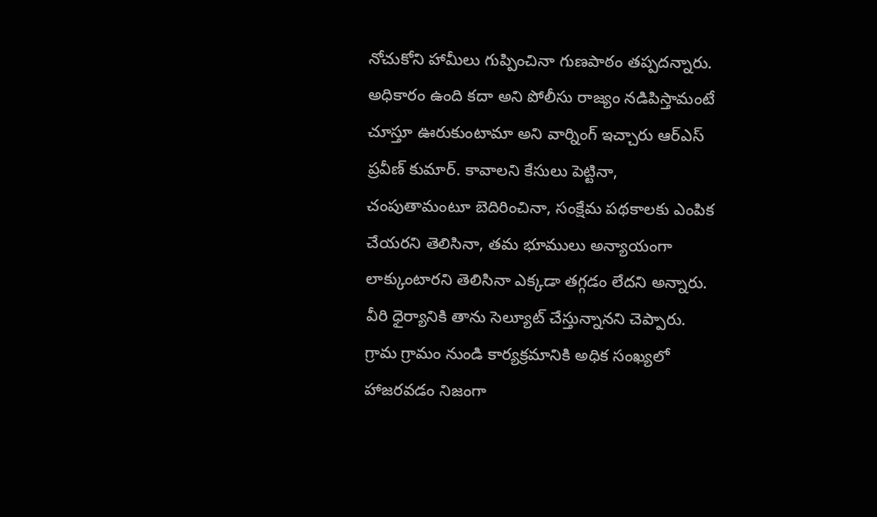నోచుకోని హామీలు గుప్పించినా గుణపాఠం తప్పదన్నారు. అధికారం ఉంది కదా అని పోలీసు రాజ్యం నడిపిస్తామంటే చూస్తూ ఊరుకుంటామా అని వార్నింగ్ ఇచ్చారు ఆర్ఎస్ ప్రవీణ్ కుమార్. కావాలని కేసులు పెట్టినా, చంపుతామంటూ బెదిరించినా, సంక్షేమ పథకాలకు ఎంపిక చేయరని తెలిసినా, తమ భూములు అన్యాయంగా లాక్కుంటారని తెలిసినా ఎక్కడా తగ్గడం లేదని అన్నారు. వీరి ధైర్యానికి తాను సెల్యూట్ చేస్తున్నానని చెప్పారు.
గ్రామ గ్రామం నుండి కార్యక్రమానికి అధిక సంఖ్యలో హాజరవడం నిజంగా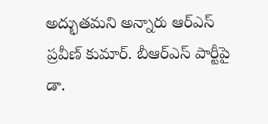అద్భుతమని అన్నారు ఆర్ఎస్ ప్రవీణ్ కుమార్. బీఆర్ఎస్ పార్టీపై డా.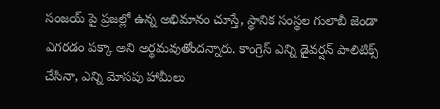సంజయ్ పై ప్రజల్లో ఉన్న అభిమానం చూస్తే, స్థానిక సంస్థల గులాబీ జెండా ఎగరడం పక్కా అని అర్థమవుతోందన్నారు. కాంగ్రెస్ ఎన్ని డైవర్షన్ పాలిటిక్స్ చేసినా, ఎన్ని మోసపు హామీలు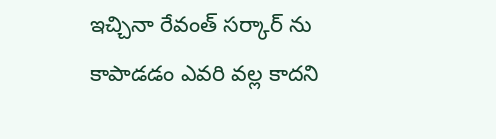ఇచ్చినా రేవంత్ సర్కార్ ను కాపాడడం ఎవరి వల్ల కాదని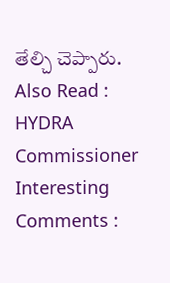తేల్చి చెప్పారు.
Also Read : HYDRA Commissioner Interesting Comments :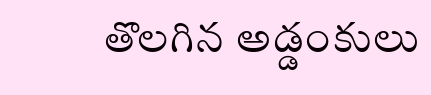తొలగిన అడ్డంకులు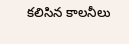కలిసిన కాలనీలు